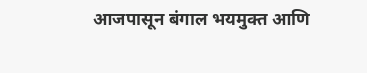आजपासून बंगाल भयमुक्त आणि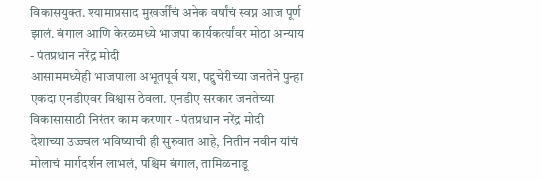विकासयुक्त. श्यामाप्रसाद मुखर्जींचं अनेक वर्षांचं स्वप्न आज पूर्ण झालं. बंगाल आणि केरळमध्ये भाजपा कार्यकर्त्यांवर मोठा अन्याय - पंतप्रधान नरेंद्र मोदी
आसाममध्येही भाजपाला अभूतपूर्व यश, पद्दुचेरीच्या जनतेने पुन्हा एकदा एनडीएवर विश्वास ठेवला. एनडीए सरकार जनतेच्या विकासासाठी निरंतर काम करणार - पंतप्रधान नरेंद्र मोदी
देशाच्या उज्ज्वल भविष्याची ही सुरुवात आहे, नितीन नवीन यांचं मोलाचं मार्गदर्शन लाभलं, पश्चिम बंगाल, तामिळनाडू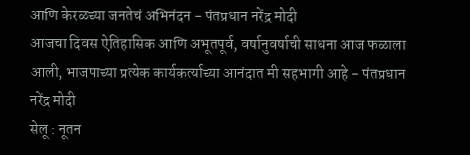आणि केरळच्या जनतेचं अभिनंदन - पंतप्रधान नरेंद्र मोदी
आजचा दिवस ऐतिहासिक आणि अभूतपूर्व, वर्षानुवर्षाची साधना आज फळाला आली, भाजपाच्या प्रत्येक कार्यकर्त्याच्या आनंदात मी सहभागी आहे - पंतप्रधान नरेंद्र मोदी
सेलू : नूतन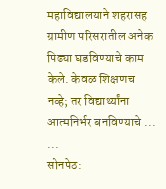महाविद्यालयाने शहरासह ग्रामीण परिसरातील अनेक पिढ्या घडविण्याचे काम केले. केवळ शिक्षणच नव्हे; तर विद्यार्थ्यांना आत्मनिर्भर बनविण्याचे ... ...
सोनपेठ: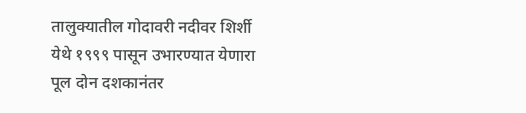तालुक्यातील गोदावरी नदीवर शिर्शी येथे १९९९ पासून उभारण्यात येणारा पूल दोन दशकानंतर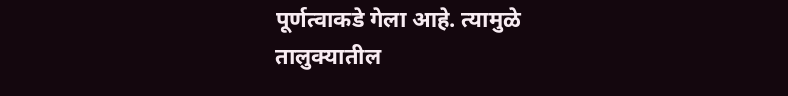पूर्णत्वाकडे गेला आहे. त्यामुळे तालुक्यातील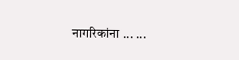नागरिकांना ... ...